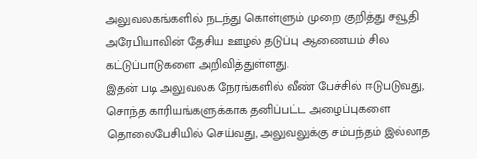அலுவலகங்களில் நடந்து கொள்ளும் முறை குறித்து சவூதி அரேபியாவின் தேசிய ஊழல் தடுப்பு ஆணையம் சில கட்டுப்பாடுகளை அறிவித்துள்ளது.
இதன் படி அலுவலக நேரங்களில் வீண் பேச்சில் ஈடுபடுவது, சொந்த காரியங்களுக்காக தனிப்பட்ட அழைப்புகளை தொலைபேசியில் செய்வது, அலுவலுக்கு சம்பந்தம் இல்லாத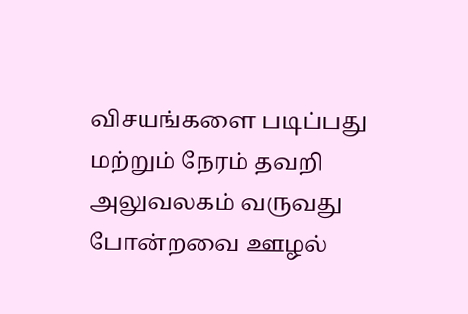விசயங்களை படிப்பது மற்றும் நேரம் தவறி அலுவலகம் வருவது போன்றவை ஊழல்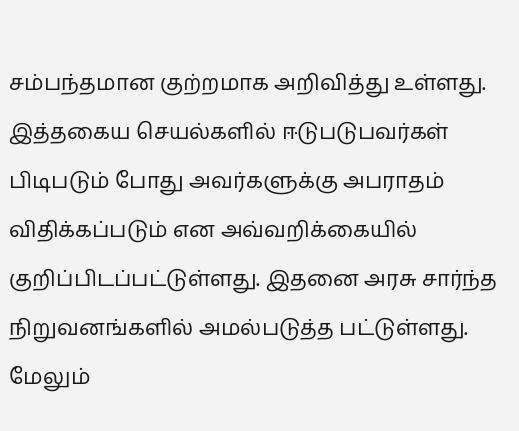சம்பந்தமான குற்றமாக அறிவித்து உள்ளது.
இத்தகைய செயல்களில் ஈடுபடுபவர்கள் பிடிபடும் போது அவர்களுக்கு அபராதம் விதிக்கப்படும் என அவ்வறிக்கையில் குறிப்பிடப்பட்டுள்ளது. இதனை அரசு சார்ந்த நிறுவனங்களில் அமல்படுத்த பட்டுள்ளது. மேலும்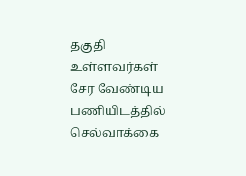தகுதி உள்ளவர்கள் சேர வேண்டிய பணியிடத்தில் செல்வாக்கை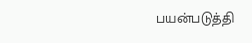பயன்படுத்தி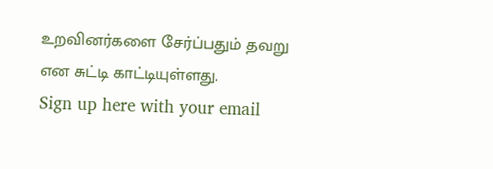உறவினர்களை சேர்ப்பதும் தவறு என சுட்டி காட்டியுள்ளது.
Sign up here with your email